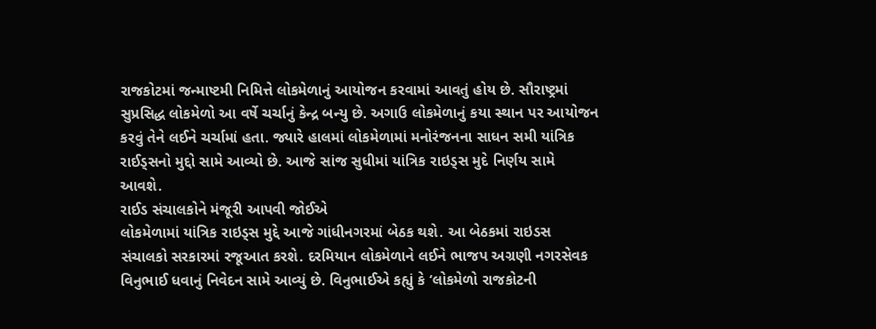રાજકોટમાં જન્માષ્ટમી નિમિત્તે લોકમેળાનું આયોજન કરવામાં આવતું હોય છે. સૌરાષ્ટ્રમાં સુપ્રસિદ્ધ લોકમેળો આ વર્ષે ચર્ચાનું કેન્દ્ર બન્યુ છે. અગાઉ લોકમેળાનું કયા સ્થાન પર આયોજન કરવું તેને લઈને ચર્ચામાં હતા. જ્યારે હાલમાં લોકમેળામાં મનોરંજનના સાધન સમી યાંત્રિક રાઈડ્સનો મુદ્દો સામે આવ્યો છે. આજે સાંજ સુધીમાં યાંત્રિક રાઇડ્સ મુદે નિર્ણય સામે આવશે.
રાઈડ સંચાલકોને મંજૂરી આપવી જોઈએ
લોકમેળામાં યાંત્રિક રાઇડ્સ મુદ્દે આજે ગાંધીનગરમાં બેઠક થશે. આ બેઠકમાં રાઇડસ સંચાલકો સરકારમાં રજૂઆત કરશે. દરમિયાન લોકમેળાને લઈને ભાજપ અગ્રણી નગરસેવક વિનુભાઈ ધવાનું નિવેદન સામે આવ્યું છે. વિનુભાઈએ કહ્યું કે ‘લોકમેળો રાજકોટની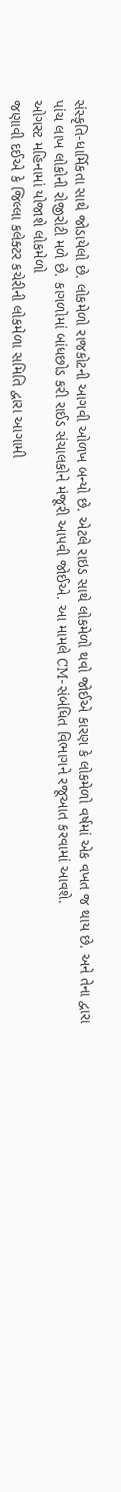સંસ્કૃતિ-ધાર્મિકતા સાથે જોડાયેલો છે. લોકમેળો રાજકોટની આગવી ઓળખ બન્યો છે. એટલે રાઇડ સાથે લોકમેળો થવો જોઈએ કારણ કે લોકમેળો વર્ષમાં એક વખત જ થાય છે. અને તેના દ્વારા પાંચ લાખ લોકોની રોજીરોટી મળે છે. કાગળોમાં બાંધછોડ કરી રાઈડ સંચાલકોને મંજૂરી આપવી જોઈએ. આ મામલે CM-સંબંધિત વિભાગને રજૂઆત કરવામાં આવશે.
ઓગસ્ટ મહિનામાં યોજાશે લોકમેળો
જણાવી દઈએ કે જિલ્લા કલેક્ટર કચેરીની લોકમેળા સમિતિ દ્વારા આગામી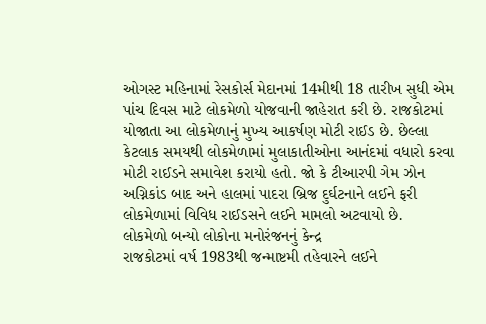ઓગસ્ટ મહિનામાં રેસકોર્સ મેદાનમાં 14મીથી 18 તારીખ સુધી એમ પાંચ દિવસ માટે લોકમેળો યોજવાની જાહેરાત કરી છે. રાજકોટમાં યોજાતા આ લોકમેળાનું મુખ્ય આકર્ષણ મોટી રાઈડ છે. છેલ્લા કેટલાક સમયથી લોકમેળામાં મુલાકાતીઓના આનંદમાં વધારો કરવા મોટી રાઈડને સમાવેશ કરાયો હતો. જો કે ટીઆરપી ગેમ ઝોન અગ્નિકાંડ બાદ અને હાલમાં પાદરા બ્રિજ દુર્ઘટનાને લઈને ફરી લોકમેળામાં વિવિધ રાઈડસને લઈને મામલો અટવાયો છે.
લોકમેળો બન્યો લોકોના મનોરંજનનું કેન્દ્ર
રાજકોટમાં વર્ષ 1983થી જન્માષ્ટમી તહેવારને લઈને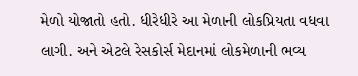મેળો યોજાતો હતો. ધીરેધીરે આ મેળાની લોકપ્રિયતા વધવા લાગી. અને એટલે રેસકોર્સ મેદાનમાં લોકમેળાની ભવ્ય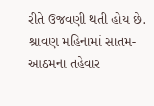રીતે ઉજવણી થતી હોય છે. શ્રાવણ મહિનામાં સાતમ-આઠમના તહેવાર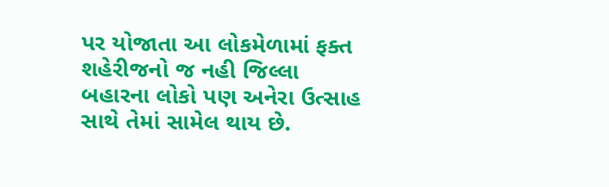પર યોજાતા આ લોકમેળામાં ફક્ત શહેરીજનો જ નહી જિલ્લા બહારના લોકો પણ અનેરા ઉત્સાહ સાથે તેમાં સામેલ થાય છે.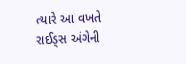ત્યારે આ વખતે રાઈડ્સ અંગેની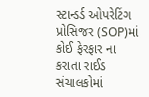સ્ટાન્ડર્ડ ઓપરેટિંગ પ્રોસિજર (SOP)માં કોઈ ફેરફાર ના કરાતા રાઈડ સંચાલકોમાં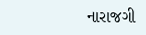નારાજગી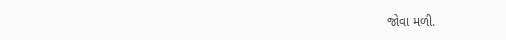જોવા મળી.